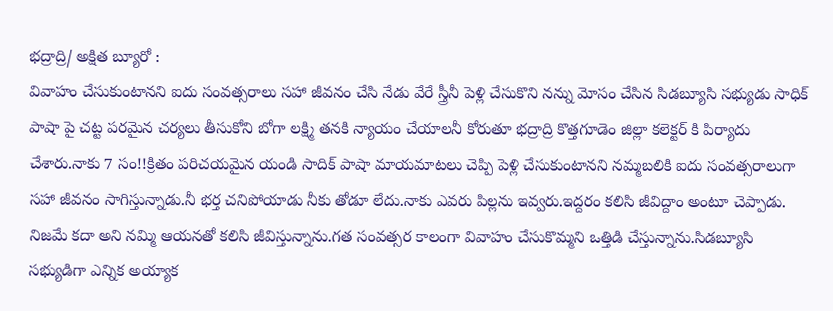భద్రాద్రి/ అక్షిత బ్యూరో :
వివాహం చేసుకుంటానని ఐదు సంవత్సరాలు సహా జీవనం చేసి నేడు వేరే స్త్రీనీ పెళ్లి చేసుకొని నన్ను మోసం చేసిన సిడబ్యూసి సభ్యుడు సాధిక్ పాషా పై చట్ట పరమైన చర్యలు తీసుకోని బోగా లక్ష్మి తనకి న్యాయం చేయాలనీ కోరుతూ భద్రాద్రి కొత్తగూడెం జిల్లా కలెక్టర్ కి పిర్యాదు చేశారు.నాకు 7 సం!!క్రితం పరిచయమైన యండి సాదిక్ పాషా మాయమాటలు చెప్పి పెళ్లి చేసుకుంటానని నమ్మబలికి ఐదు సంవత్సరాలుగా సహా జీవనం సాగిస్తున్నాడు.నీ భర్త చనిపోయాడు నీకు తోడూ లేదు.నాకు ఎవరు పిల్లను ఇవ్వరు.ఇద్దరం కలిసి జీవిద్దాం అంటూ చెప్పాడు. నిజమే కదా అని నమ్మి ఆయనతో కలిసి జీవిస్తున్నాను.గత సంవత్సర కాలంగా వివాహం చేసుకొమ్మని ఒత్తిడి చేస్తున్నాను.సిడబ్యూసి సభ్యుడిగా ఎన్నిక అయ్యాక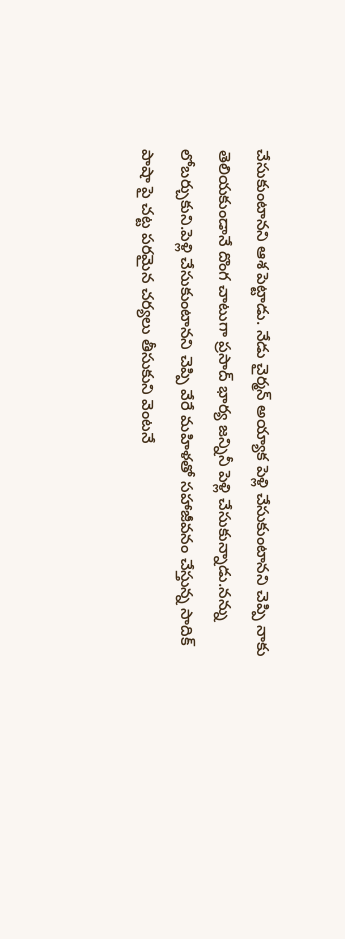చేసుకుంటానని ఆశ పెట్టాడు. నేడు చైర్మన్ అయ్యాక పెళ్లి చేసుకుంటానని చెప్పి నాకు తెలియకుండానే దొంగ చాటుగా ప్రసాద్ భార్య జన్నినీ పెళ్లి చేసుకున్నాడు.నన్ను లోబర్చుకుని.పెళ్లి చేసుకుంటానని చెప్పి వేరే మహిళతో సహాజీవనం చేస్తున్న సాదిక్ పాషా పై చట్ట పరమైన చర్యలు తీసుకుని వెంటనే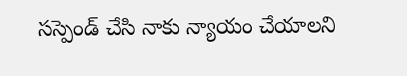సస్పెండ్ చేసి నాకు న్యాయం చేయాలని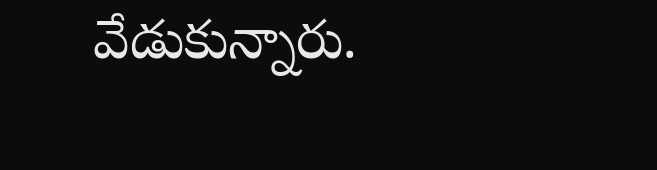వేడుకున్నారు.